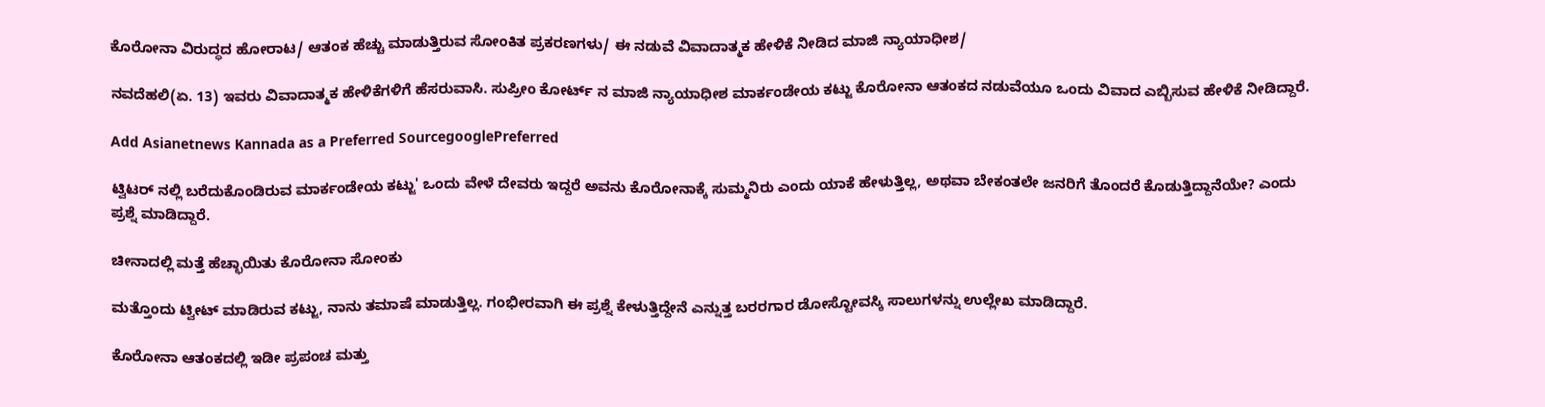ಕೊರೋನಾ ವಿರುದ್ಧದ ಹೋರಾಟ/ ಆತಂಕ ಹೆಚ್ಚು ಮಾಡುತ್ತಿರುವ ಸೋಂಕಿತ ಪ್ರಕರಣಗಳು/ ಈ ನಡುವೆ ವಿವಾದಾತ್ಮಕ ಹೇಳಿಕೆ ನೀಡಿದ ಮಾಜಿ ನ್ಯಾಯಾಧೀಶ/

ನವದೆಹಲಿ(ಏ. 13) ಇವರು ವಿವಾದಾತ್ಮಕ ಹೇಳಿಕೆಗಳಿಗೆ ಹೆಸರುವಾಸಿ. ಸುಪ್ರೀಂ ಕೋರ್ಟ್ ನ ಮಾಜಿ ನ್ಯಾಯಾಧೀಶ ಮಾರ್ಕಂಡೇಯ ಕಟ್ಜು ಕೊರೋನಾ ಆತಂಕದ ನಡುವೆಯೂ ಒಂದು ವಿವಾದ ಎಬ್ಬಿಸುವ ಹೇಳಿಕೆ ನೀಡಿದ್ದಾರೆ.

Add Asianetnews Kannada as a Preferred SourcegooglePreferred

ಟ್ವಿಟರ್ ನಲ್ಲಿ ಬರೆದುಕೊಂಡಿರುವ ಮಾರ್ಕಂಡೇಯ ಕಟ್ಜು' ಒಂದು ವೇಳೆ ದೇವರು ಇದ್ದರೆ ಅವನು ಕೊರೋನಾಕ್ಕೆ ಸುಮ್ಮನಿರು ಎಂದು ಯಾಕೆ ಹೇಳುತ್ತಿಲ್ಲ, ಅಥವಾ ಬೇಕಂತಲೇ ಜನರಿಗೆ ತೊಂದರೆ ಕೊಡುತ್ತಿದ್ದಾನೆಯೇ? ಎಂದು ಪ್ರಶ್ನೆ ಮಾಡಿದ್ದಾರೆ.

ಚೀನಾದಲ್ಲಿ ಮತ್ತೆ ಹೆಚ್ಛಾಯಿತು ಕೊರೋನಾ ಸೋಂಕು

ಮತ್ತೊಂದು ಟ್ವೀಟ್ ಮಾಡಿರುವ ಕಟ್ಜು, ನಾನು ತಮಾಷೆ ಮಾಡುತ್ತಿಲ್ಲ. ಗಂಭೀರವಾಗಿ ಈ ಪ್ರಶ್ನೆ ಕೇಳುತ್ತಿದ್ದೇನೆ ಎನ್ನುತ್ತ ಬರರಗಾರ ಡೋಸ್ಟೋವಸ್ಕಿ ಸಾಲುಗಳನ್ನು ಉಲ್ಲೇಖ ಮಾಡಿದ್ದಾರೆ.

ಕೊರೋನಾ ಆತಂಕದಲ್ಲಿ ಇಡೀ ಪ್ರಪಂಚ ಮತ್ತು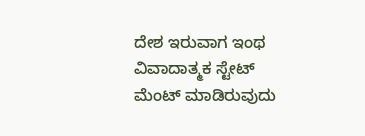ದೇಶ ಇರುವಾಗ ಇಂಥ ವಿವಾದಾತ್ಮಕ ಸ್ಟೇಟ್ ಮೆಂಟ್ ಮಾಡಿರುವುದು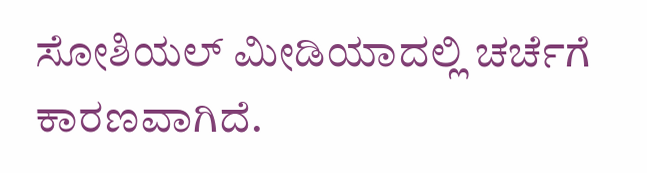ಸೋಶಿಯಲ್ ಮೀಡಿಯಾದಲ್ಲಿ ಚರ್ಚೆಗೆ ಕಾರಣವಾಗಿದೆ.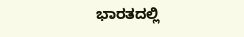ಭಾರತದಲ್ಲಿ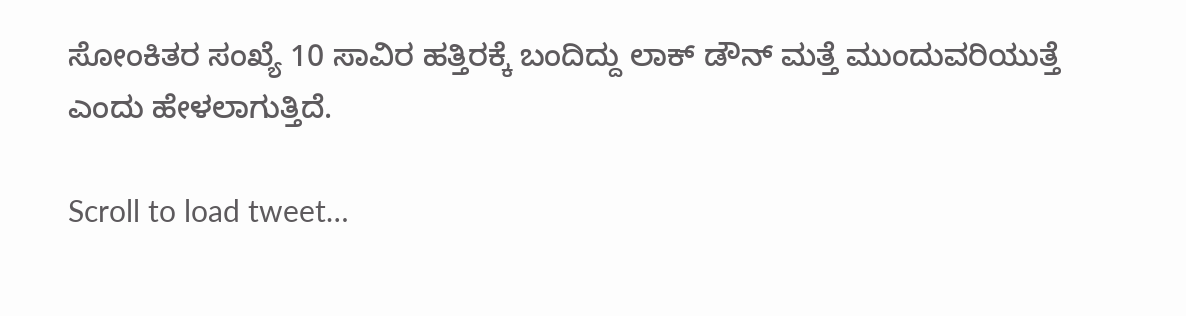ಸೋಂಕಿತರ ಸಂಖ್ಯೆ 10 ಸಾವಿರ ಹತ್ತಿರಕ್ಕೆ ಬಂದಿದ್ದು ಲಾಕ್ ಡೌನ್ ಮತ್ತೆ ಮುಂದುವರಿಯುತ್ತೆ ಎಂದು ಹೇಳಲಾಗುತ್ತಿದೆ.

Scroll to load tweet…